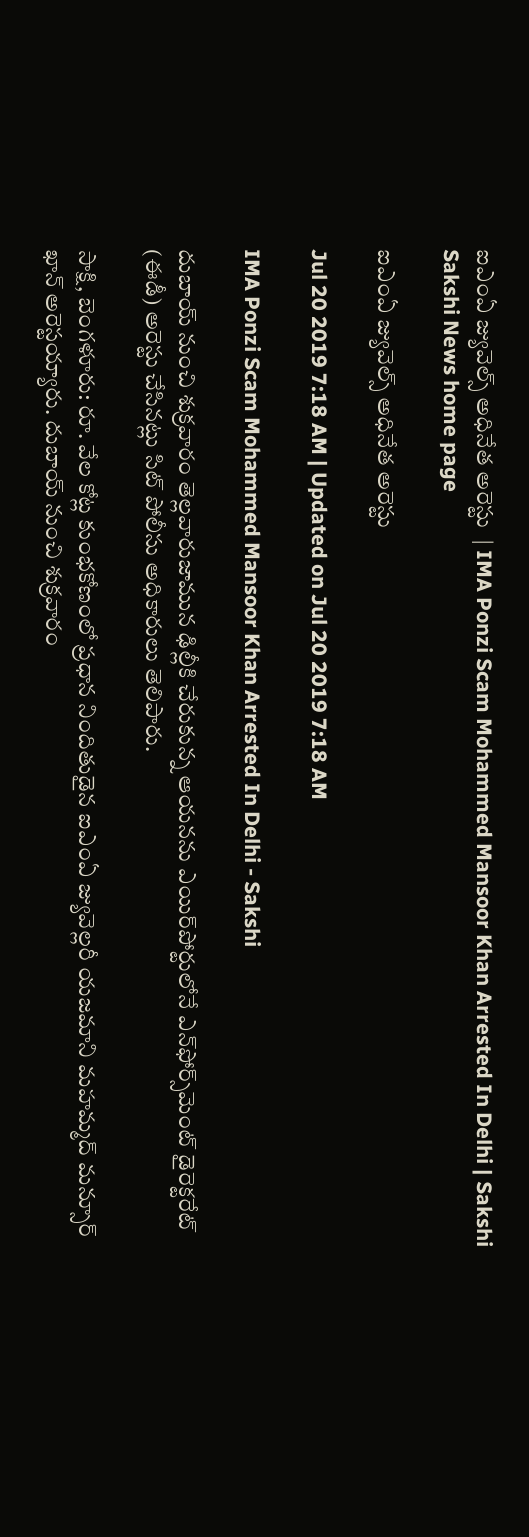ఐఎంఏ జ్యువెల్స్‌ అధినేత అరెస్టు  | IMA Ponzi Scam Mohammed Mansoor Khan Arrested In Delhi | Sakshi
Sakshi News home page

ఐఎంఏ జ్యువెల్స్‌ అధినేత అరెస్టు

Jul 20 2019 7:18 AM | Updated on Jul 20 2019 7:18 AM

IMA Ponzi Scam Mohammed Mansoor Khan Arrested In Delhi - Sakshi

దుబాయ్‌ నుంచి శుక్రవారం తెల్లవారుజామున ఢిల్లీకి చేరుకున్న ఆయనను ఎయిర్‌పోర్టులోనే ఎన్‌ఫోర్స్‌మెంట్‌ డైరెక్టరేట్‌ (ఈడీ) అరెస్టు చేసినట్లు సిట్‌ పోలీసు అధికారులు తెలిపారు.

సాక్షి, బెంగళూరు: రూ. వేల కోట్ల కుంభకోణంలో ప్రధాన నిందితుడైన ఐఎంఏ జ్యువెల్లరీ యజమాని మహమ్మద్‌ మన్సూర్‌ ఖాన్‌ అరెస్టయ్యారు. దుబాయ్‌ నుంచి శుక్రవారం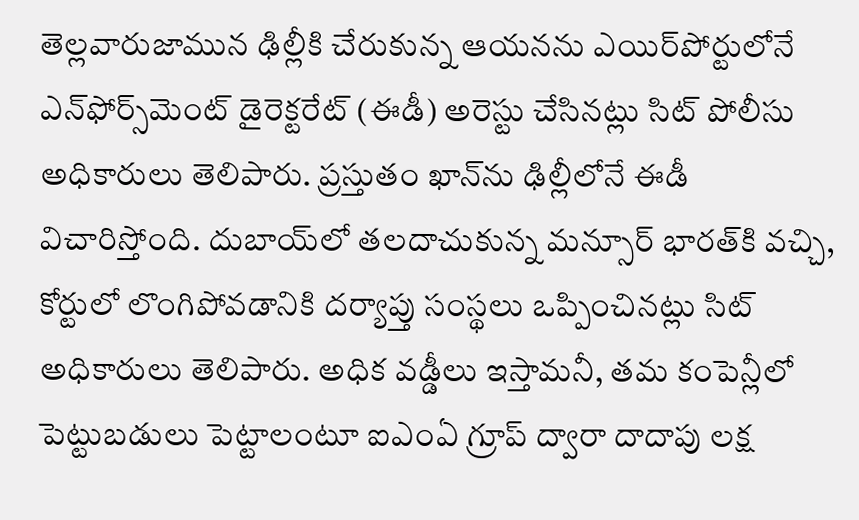తెల్లవారుజామున ఢిల్లీకి చేరుకున్న ఆయనను ఎయిర్‌పోర్టులోనే ఎన్‌ఫోర్స్‌మెంట్‌ డైరెక్టరేట్‌ (ఈడీ) అరెస్టు చేసినట్లు సిట్‌ పోలీసు అధికారులు తెలిపారు. ప్రస్తుతం ఖాన్‌ను ఢిల్లీలోనే ఈడీ విచారిస్తోంది. దుబాయ్‌లో తలదాచుకున్న మన్సూర్‌ భారత్‌కి వచ్చి, కోర్టులో లొంగిపోవడానికి దర్యాప్తు సంస్థలు ఒప్పించినట్లు సిట్‌ అధికారులు తెలిపారు. అధిక వడ్డీలు ఇస్తామనీ, తమ కంపెన్లీలో పెట్టుబడులు పెట్టాలంటూ ఐఎంఏ గ్రూప్‌ ద్వారా దాదాపు లక్ష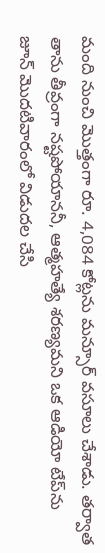మంది నుంచి మొత్తంగా రూ. 4,084 కోట్లను మన్సూర్‌ వసూలు చేశాడు. తర్వాత తాను తీవ్రంగా నష్టపోయాననీ, ఆత్మహత్యే శరణ్యమని ఒక ఆడియో టేప్‌ను జూన్‌ మొదటివారంలో విడుదల చేసి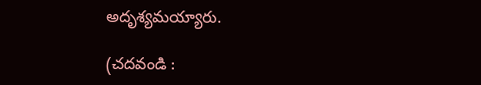అదృశ్యమయ్యారు.

(చదవండి :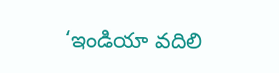‘ఇండియా వదిలి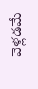వెళ్లడమే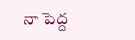నా పెద్ద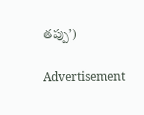తప్పు’)

Advertisement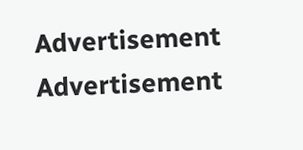Advertisement
Advertisement